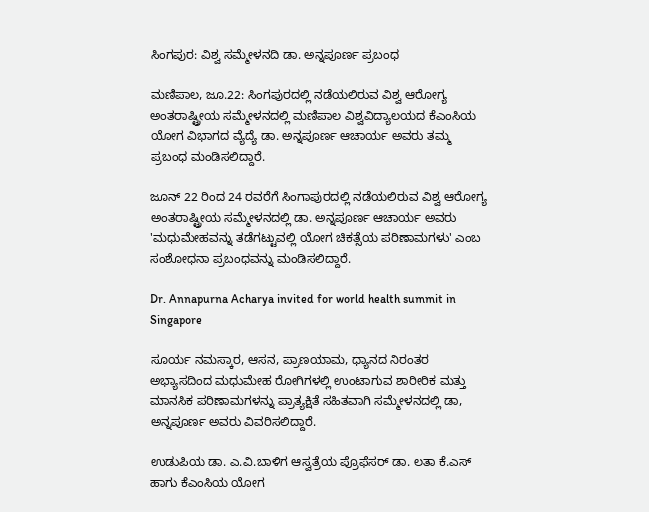ಸಿಂಗಪುರ: ವಿಶ್ವ ಸಮ್ಮೇಳನದಿ ಡಾ. ಅನ್ನಪೂರ್ಣ ಪ್ರಬಂಧ

ಮಣಿಪಾಲ, ಜೂ.22: ಸಿಂಗಪುರದಲ್ಲಿ ನಡೆಯಲಿರುವ ವಿಶ್ವ ಆರೋಗ್ಯ ಅಂತರಾಷ್ಟ್ರೀಯ ಸಮ್ಮೇಳನದಲ್ಲಿ ಮಣಿಪಾಲ ವಿಶ್ವವಿದ್ಯಾಲಯದ ಕೆಎಂಸಿಯ ಯೋಗ ವಿಭಾಗದ ವ್ಯೆದ್ಯೆ ಡಾ. ಅನ್ನಪೂರ್ಣ ಆಚಾರ್ಯ ಅವರು ತಮ್ಮ ಪ್ರಬಂಧ ಮಂಡಿಸಲಿದ್ದಾರೆ.

ಜೂನ್ 22 ರಿಂದ 24 ರವರೆಗೆ ಸಿಂಗಾಪುರದಲ್ಲಿ ನಡೆಯಲಿರುವ ವಿಶ್ವ ಆರೋಗ್ಯ ಅಂತರಾಷ್ಟ್ರೀಯ ಸಮ್ಮೇಳನದಲ್ಲಿ ಡಾ. ಅನ್ನಪೂರ್ಣ ಆಚಾರ್ಯ ಅವರು 'ಮಧುಮೇಹವನ್ನು ತಡೆಗಟ್ಟುವಲ್ಲಿ ಯೋಗ ಚಿಕತ್ಸೆಯ ಪರಿಣಾಮಗಳು' ಎಂಬ ಸಂಶೋಧನಾ ಪ್ರಬಂಧವನ್ನು ಮಂಡಿಸಲಿದ್ದಾರೆ.

Dr. Annapurna Acharya invited for world health summit in Singapore

ಸೂರ್ಯ ನಮಸ್ಕಾರ, ಆಸನ, ಪ್ರಾಣಯಾಮ, ಧ್ಯಾನದ ನಿರಂತರ ಅಭ್ಯಾಸದಿಂದ ಮಧುಮೇಹ ರೋಗಿಗಳಲ್ಲಿ ಉಂಟಾಗುವ ಶಾರೀರಿಕ ಮತ್ತು ಮಾನಸಿಕ ಪರಿಣಾಮಗಳನ್ನು ಪ್ರಾತ್ಯಕ್ಷಿತೆ ಸಹಿತವಾಗಿ ಸಮ್ಮೇಳನದಲ್ಲಿ ಡಾ, ಅನ್ನಪೂರ್ಣ ಅವರು ವಿವರಿಸಲಿದ್ದಾರೆ.

ಉಡುಪಿಯ ಡಾ. ಎ.ವಿ.ಬಾಳಿಗ ಆಸ್ವತ್ರೆಯ ಪ್ರೊಫೆಸರ್ ಡಾ. ಲತಾ ಕೆ.ಎಸ್ ಹಾಗು ಕೆಎಂಸಿಯ ಯೋಗ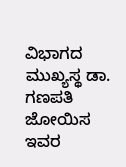ವಿಭಾಗದ ಮುಖ್ಯಸ್ಥ ಡಾ. ಗಣಪತಿ ಜೋಯಿಸ ಇವರ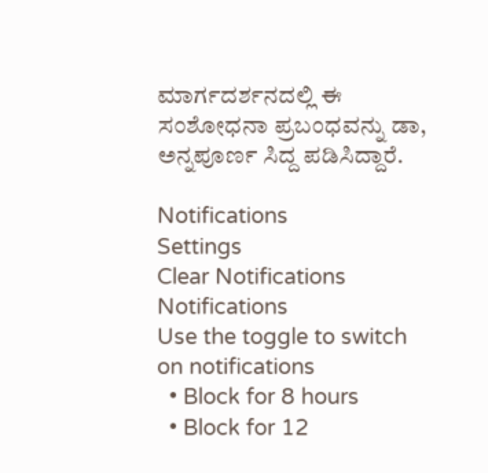ಮಾರ್ಗದರ್ಶನದಲ್ಲಿ ಈ ಸಂಶೋಧನಾ ಪ್ರಬಂಧವನ್ನು ಡಾ, ಅನ್ನಪೂರ್ಣ ಸಿದ್ದ ಪಡಿಸಿದ್ದಾರೆ.

Notifications
Settings
Clear Notifications
Notifications
Use the toggle to switch on notifications
  • Block for 8 hours
  • Block for 12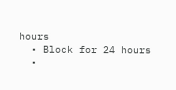hours
  • Block for 24 hours
  •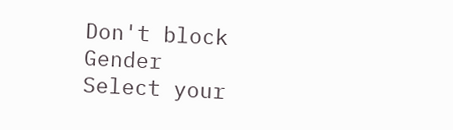Don't block
Gender
Select your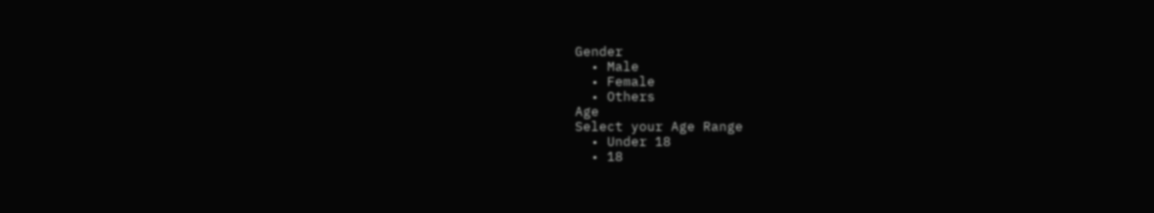Gender
  • Male
  • Female
  • Others
Age
Select your Age Range
  • Under 18
  • 18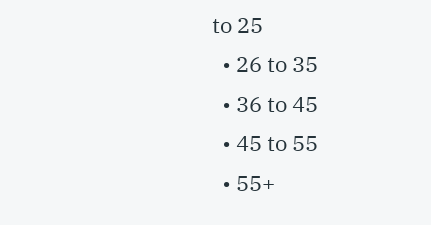to 25
  • 26 to 35
  • 36 to 45
  • 45 to 55
  • 55+